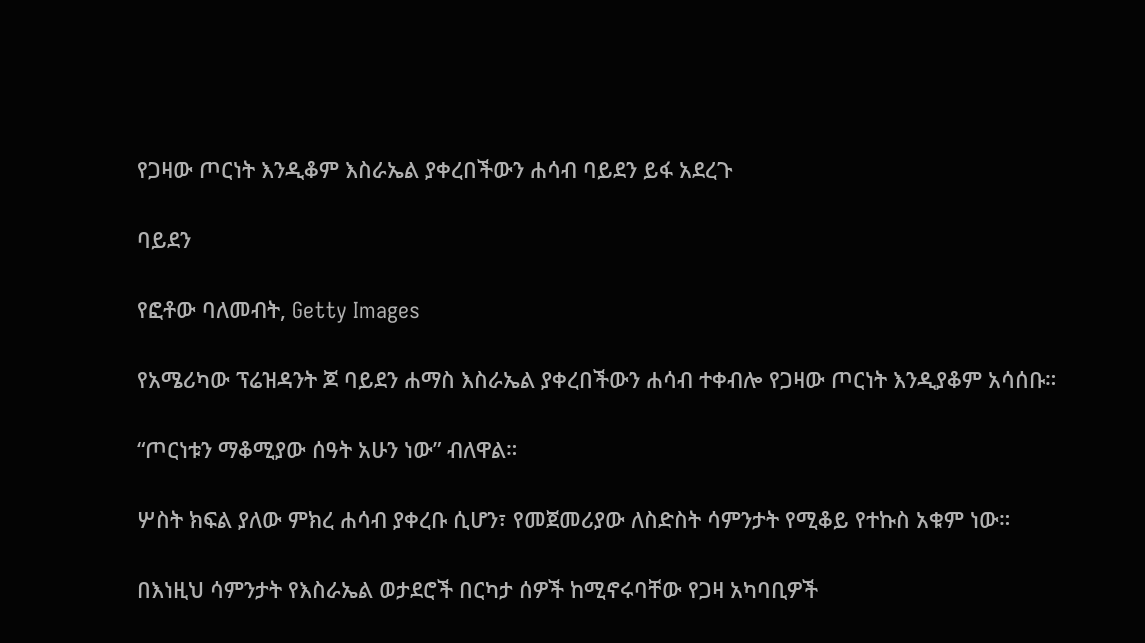የጋዛው ጦርነት እንዲቆም እስራኤል ያቀረበችውን ሐሳብ ባይደን ይፋ አደረጉ

ባይደን

የፎቶው ባለመብት, Getty Images

የአሜሪካው ፕሬዝዳንት ጆ ባይደን ሐማስ እስራኤል ያቀረበችውን ሐሳብ ተቀብሎ የጋዛው ጦርነት እንዲያቆም አሳሰቡ።

“ጦርነቱን ማቆሚያው ሰዓት አሁን ነው” ብለዋል።

ሦስት ክፍል ያለው ምክረ ሐሳብ ያቀረቡ ሲሆን፣ የመጀመሪያው ለስድስት ሳምንታት የሚቆይ የተኩስ አቁም ነው።

በእነዚህ ሳምንታት የእስራኤል ወታደሮች በርካታ ሰዎች ከሚኖሩባቸው የጋዛ አካባቢዎች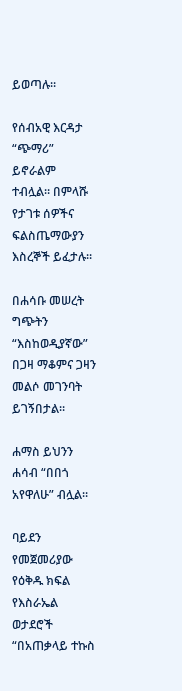ይወጣሉ።

የሰብአዊ እርዳታ “ጭማሪ” ይኖራልም ተብሏል። በምላሹ የታገቱ ሰዎችና ፍልስጤማውያን እስረኞች ይፈታሉ።

በሐሳቡ መሠረት ግጭትን “እስከወዲያኛው” በጋዛ ማቆምና ጋዛን መልሶ መገንባት ይገኝበታል።

ሐማስ ይህንን ሐሳብ “በበጎ አየዋለሁ” ብሏል።

ባይደን የመጀመሪያው የዕቅዱ ክፍል የእስራኤል ወታደሮች “በአጠቃላይ ተኩስ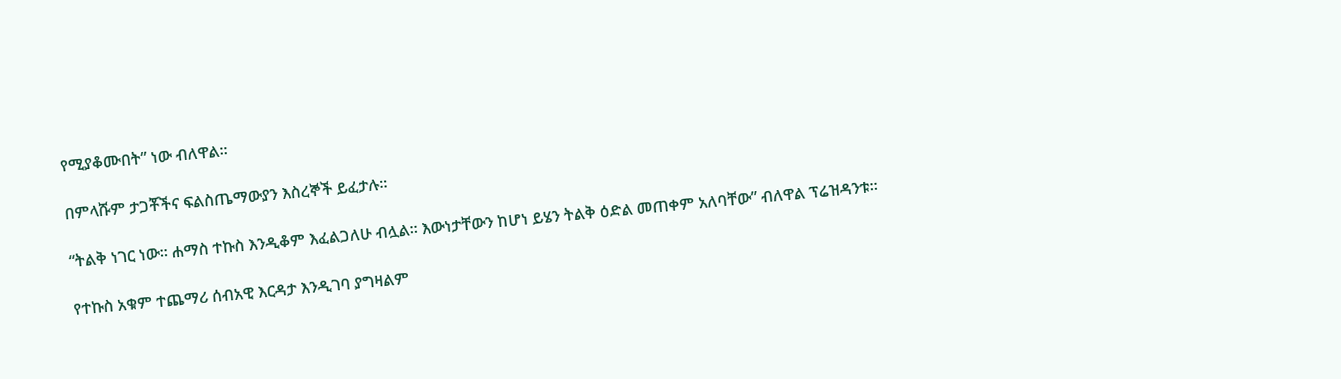የሚያቆሙበት” ነው ብለዋል።

በምላሹም ታጋቾችና ፍልስጤማውያን እስረኞች ይፈታሉ።

“ትልቅ ነገር ነው። ሐማስ ተኩስ እንዲቆም እፈልጋለሁ ብሏል። እውነታቸውን ከሆነ ይሄን ትልቅ ዕድል መጠቀም አለባቸው” ብለዋል ፕሬዝዳንቱ።

የተኩስ አቁም ተጨማሪ ሰብአዊ እርዳታ እንዲገባ ያግዛልም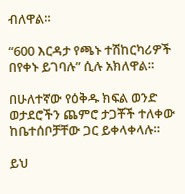ብለዋል።

“600 እርዳታ የጫኑ ተሽከርካሪዎች በየቀኑ ይገባሉ” ሲሉ አክለዋል።

በሁለተኛው የዕቅዱ ክፍል ወንድ ወታደሮችን ጨምሮ ታጋቾች ተለቀው ከቤተሰቦቻቸው ጋር ይቀላቀላሉ።

ይህ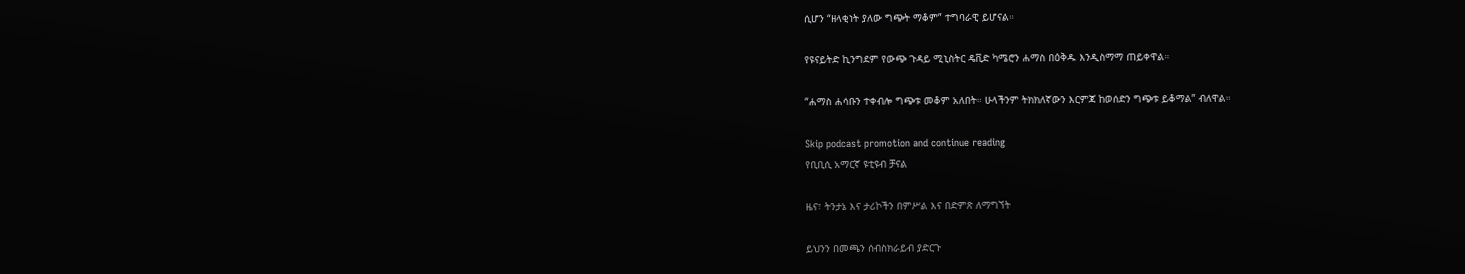ሲሆን “ዘላቂነት ያለው ግጭት ማቆም” ተግባራዊ ይሆናል።

የዩናይትድ ኪንግደም የውጭ ጉዳይ ሚኒስትር ዴቪድ ካሜሮን ሐማስ በዕቅዱ እንዲስማማ ጠይቀዋል።

“ሐማስ ሐሳቡን ተቀብሎ ግጭቱ መቆም አለበት። ሁላችንም ትክክለኛውን እርምጃ ከወሰድን ግጭቱ ይቆማል” ብለዋል።

Skip podcast promotion and continue reading
የቢቢሲ አማርኛ ዩቲዩብ ቻናል

ዜና፣ ትንታኔ እና ታሪኮችን በምሥል እና በድምጽ ለማግኘት

ይህንን በመጫን ሰብስክራይብ ያድርጉ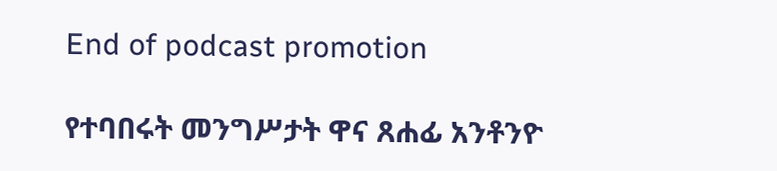End of podcast promotion

የተባበሩት መንግሥታት ዋና ጸሐፊ አንቶንዮ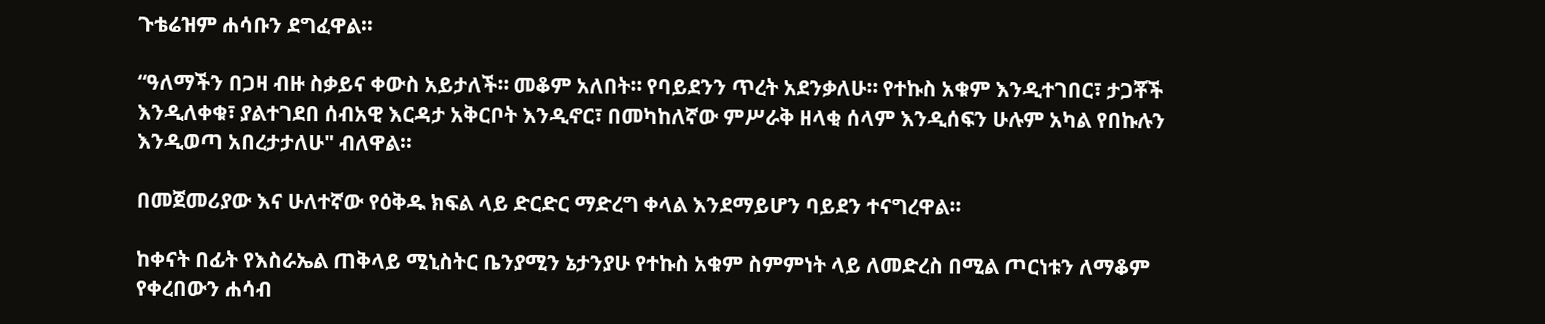ጉቴሬዝም ሐሳቡን ደግፈዋል።

“ዓለማችን በጋዛ ብዙ ስቃይና ቀውስ አይታለች። መቆም አለበት። የባይደንን ጥረት አደንቃለሁ። የተኩስ አቁም እንዲተገበር፣ ታጋቾች እንዲለቀቁ፣ ያልተገደበ ሰብአዊ እርዳታ አቅርቦት እንዲኖር፣ በመካከለኛው ምሥራቅ ዘላቂ ሰላም እንዲሰፍን ሁሉም አካል የበኩሉን እንዲወጣ አበረታታለሁ" ብለዋል።

በመጀመሪያው እና ሁለተኛው የዕቅዱ ክፍል ላይ ድርድር ማድረግ ቀላል እንደማይሆን ባይደን ተናግረዋል።

ከቀናት በፊት የእስራኤል ጠቅላይ ሚኒስትር ቤንያሚን ኔታንያሁ የተኩስ አቁም ስምምነት ላይ ለመድረስ በሚል ጦርነቱን ለማቆም የቀረበውን ሐሳብ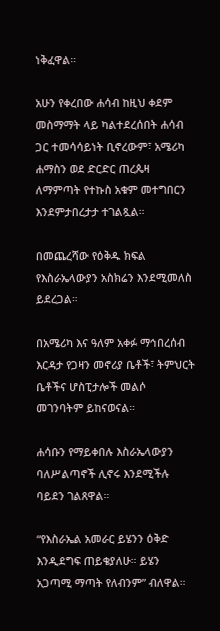ነቅፈዋል።

አሁን የቀረበው ሐሳብ ከዚህ ቀደም መስማማት ላይ ካልተደረሰበት ሐሳብ ጋር ተመሳሳይነት ቢኖረውም፣ አሜሪካ ሐማስን ወደ ድርድር ጠረጴዛ ለማምጣት የተኩስ አቁም መተግበርን እንደምታበረታታ ተገልጿል።

በመጨረሻው የዕቅዱ ክፍል የእስራኤላውያን አስክሬን እንደሚመለስ ይደረጋል።

በአሜሪካ እና ዓለም አቀፉ ማኅበረሰብ እርዳታ የጋዛን መኖሪያ ቤቶች፣ ትምህርት ቤቶችና ሆስፒታሎች መልሶ መገንባትም ይከናወናል።

ሐሳቡን የማይቀበሉ እስራኤላውያን ባለሥልጣኖች ሊኖሩ እንደሚችሉ ባይደን ገልጸዋል።

“የእስራኤል አመራር ይሄንን ዕቅድ እንዲደግፍ ጠይቄያለሁ። ይሄን አጋጣሚ ማጣት የለብንም” ብለዋል።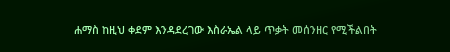ሐማስ ከዚህ ቀደም እንዳደረገው እስራኤል ላይ ጥቃት መሰንዘር የሚችልበት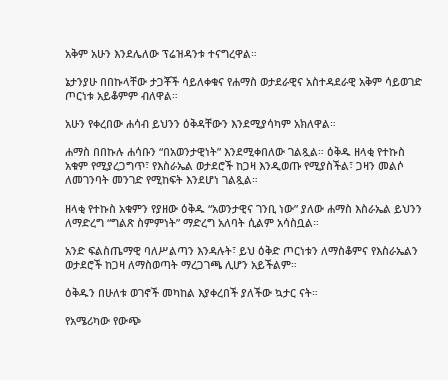አቅም አሁን እንደሌለው ፕሬዝዳንቱ ተናግረዋል።

ኔታንያሁ በበኩላቸው ታጋቾች ሳይለቀቁና የሐማስ ወታደራዊና አስተዳደራዊ አቅም ሳይወገድ ጦርነቱ አይቆምም ብለዋል።

አሁን የቀረበው ሐሳብ ይህንን ዕቅዳቸውን እንደሚያሳካም አክለዋል።

ሐማስ በበኩሉ ሐሳቡን “በአወንታዊነት” እንደሚቀበለው ገልጿል። ዕቅዱ ዘላቂ የተኩስ አቁም የሚያረጋግጥ፣ የእስራኤል ወታደሮች ከጋዛ እንዲወጡ የሚያስችል፣ ጋዛን መልሶ ለመገንባት መንገድ የሚከፍት እንደሆነ ገልጿል።

ዘላቂ የተኩስ አቁምን የያዘው ዕቅዱ “አወንታዊና ገንቢ ነው” ያለው ሐማስ እስራኤል ይህንን ለማድረግ “ግልጽ ስምምነት” ማድረግ አለባት ሲልም አሳስቧል።

አንድ ፍልስጤማዊ ባለሥልጣን እንዳሉት፣ ይህ ዕቅድ ጦርነቱን ለማስቆምና የእስራኤልን ወታደሮች ከጋዛ ለማስወጣት ማረጋገጫ ሊሆን አይችልም።

ዕቅዱን በሁለቱ ወገኖች መካከል እያቀረበች ያለችው ኳታር ናት።

የአሜሪካው የውጭ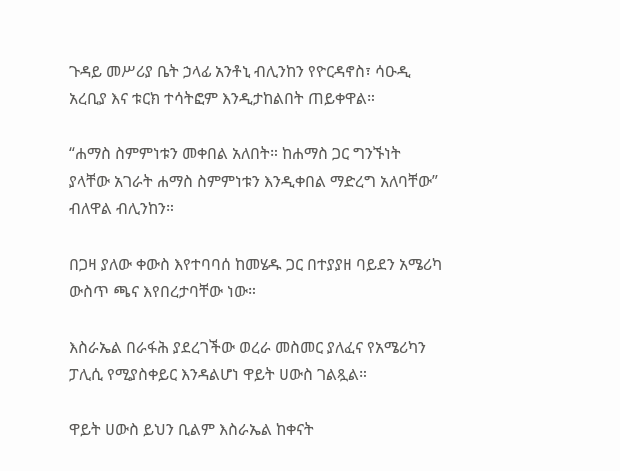ጉዳይ መሥሪያ ቤት ኃላፊ አንቶኒ ብሊንከን የዮርዳኖስ፣ ሳዑዲ አረቢያ እና ቱርክ ተሳትፎም እንዲታከልበት ጠይቀዋል።

“ሐማስ ስምምነቱን መቀበል አለበት። ከሐማስ ጋር ግንኙነት ያላቸው አገራት ሐማስ ስምምነቱን እንዲቀበል ማድረግ አለባቸው” ብለዋል ብሊንከን።

በጋዛ ያለው ቀውስ እየተባባሰ ከመሄዱ ጋር በተያያዘ ባይደን አሜሪካ ውስጥ ጫና እየበረታባቸው ነው።

እስራኤል በራፋሕ ያደረገችው ወረራ መስመር ያለፈና የአሜሪካን ፓሊሲ የሚያስቀይር እንዳልሆነ ዋይት ሀውስ ገልጿል።

ዋይት ሀውስ ይህን ቢልም እስራኤል ከቀናት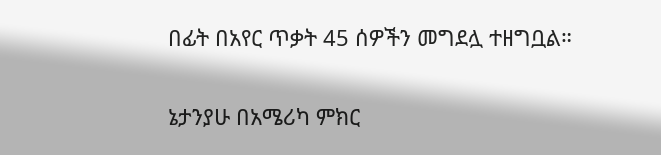በፊት በአየር ጥቃት 45 ሰዎችን መግደሏ ተዘግቧል።

ኔታንያሁ በአሜሪካ ምክር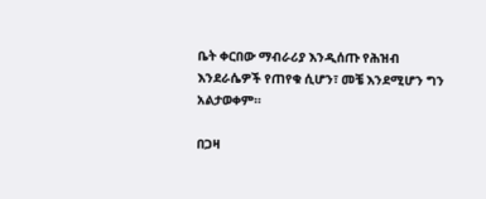ቤት ቀርበው ማብራሪያ እንዲሰጡ የሕዝብ እንደራሴዎች የጠየቁ ሲሆን፣ መቼ እንደሚሆን ግን አልታወቀም።

በጋዛ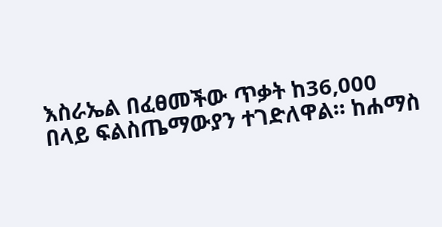እስራኤል በፈፀመችው ጥቃት ከ36,000 በላይ ፍልስጤማውያን ተገድለዋል። ከሐማስ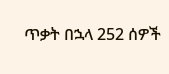ጥቃት በኋላ 252 ሰዎች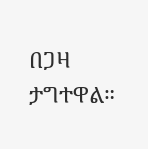በጋዛ ታግተዋል።